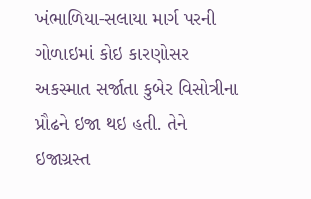ખંભાળિયા-સલાયા માર્ગ પરની ગોળાઇમાં કોઇ કારણોસર અકસ્માત સર્જાતા કુબેર વિસોત્રીના પ્રૌઢને ઇજા થઇ હતી. તેને ઇજાગ્રસ્ત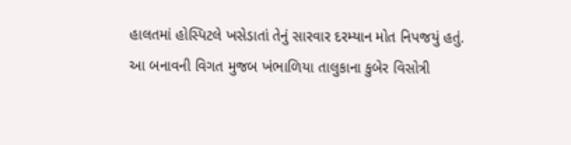હાલતમાં હોસ્પિટલે ખસેડાતાં તેનું સારવાર દરમ્યાન મોત નિપજયું હતું.
આ બનાવની વિગત મુજબ ખંભાળિયા તાલુકાના કુબેર વિસોત્રી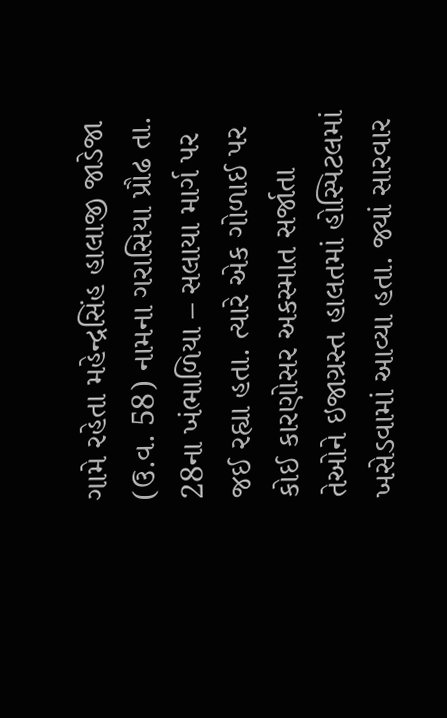ગામે રહેતા મહેન્દ્રસિંહ હાલાજી જાડેજા (ઉ.વ. 58) નામના ગરાસિયા પ્રૌઢ તા. 28ના ખંભાળિયા – સલાયા માર્ગ પર જઈ રહ્યા હતા. ત્યારે એક ગોળાઈ પર કોઈ કારણોસર અકસ્માત સર્જાતા તેઓને ઇજાગ્રસ્ત હાલતમાં હોસ્પિટલમાં ખસેડવામાં આવ્યા હતા. જ્યાં સારવાર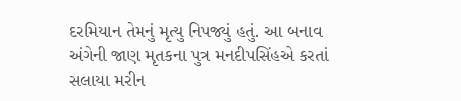દરમિયાન તેમનું મૃત્યુ નિપજ્યું હતું. આ બનાવ અંગેની જાણ મૃતકના પુત્ર મનદીપસિંહએ કરતાં સલાયા મરીન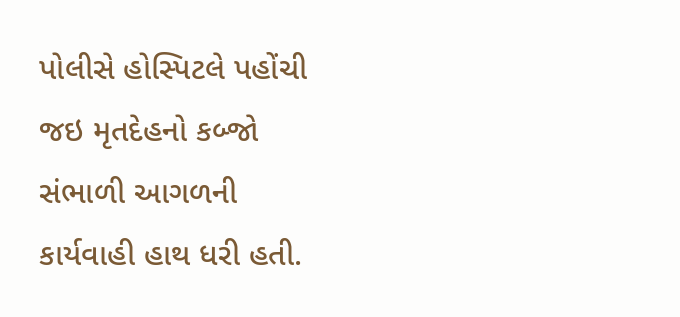પોલીસે હોસ્પિટલે પહોંચી જઇ મૃતદેહનો કબ્જો સંભાળી આગળની કાર્યવાહી હાથ ધરી હતી.